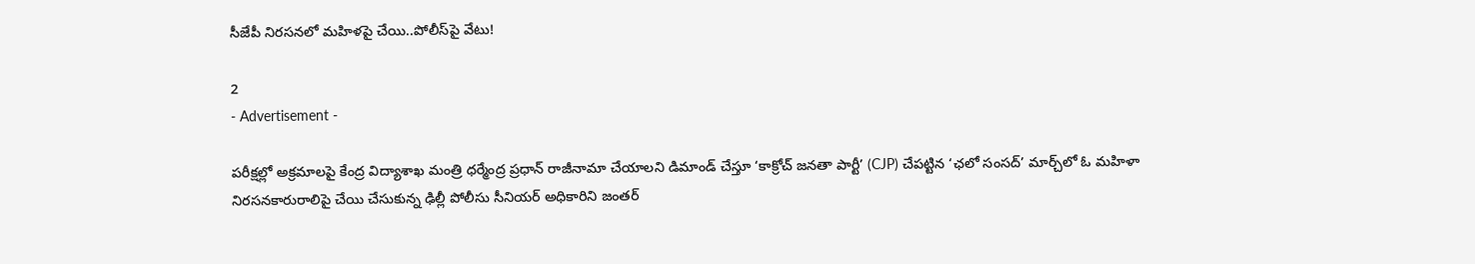సీజేపీ నిరసనలో మహిళపై చేయి..పోలీస్‌పై వేటు!

2
- Advertisement -

పరీక్షల్లో అక్రమాలపై కేంద్ర విద్యాశాఖ మంత్రి ధర్మేంద్ర ప్రధాన్ రాజీనామా చేయాలని డిమాండ్ చేస్తూ ‘కాక్రోచ్ జనతా పార్టీ’ (CJP) చేపట్టిన ‘ఛలో సంసద్’ మార్చ్‌లో ఓ మహిళా నిరసనకారురాలిపై చేయి చేసుకున్న ఢిల్లీ పోలీసు సీనియర్ అధికారిని జంతర్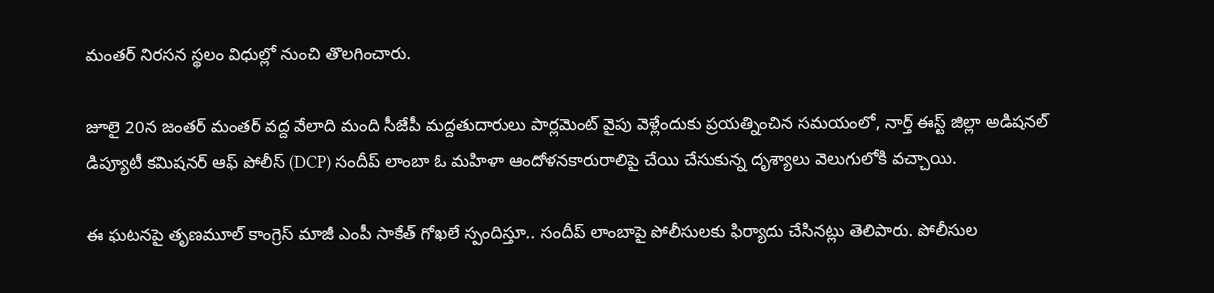మంతర్ నిరసన స్థలం విధుల్లో నుంచి తొలగించారు.

జూలై 20న జంతర్ మంతర్ వద్ద వేలాది మంది సీజేపీ మద్దతుదారులు పార్లమెంట్ వైపు వెళ్లేందుకు ప్రయత్నించిన సమయంలో, నార్త్ ఈస్ట్ జిల్లా అడిషనల్ డిప్యూటీ కమిషనర్ ఆఫ్ పోలీస్ (DCP) సందీప్ లాంబా ఓ మహిళా ఆందోళనకారురాలిపై చేయి చేసుకున్న దృశ్యాలు వెలుగులోకి వచ్చాయి.

ఈ ఘటనపై తృణమూల్ కాంగ్రెస్ మాజీ ఎంపీ సాకేత్ గోఖలే స్పందిస్తూ.. సందీప్ లాంబాపై పోలీసులకు ఫిర్యాదు చేసినట్లు తెలిపారు. పోలీసుల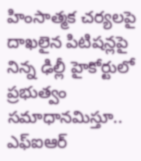హింసాత్మక చర్యలపై దాఖలైన పిటిషన్లపై నిన్న ఢిల్లీ హైకోర్టులో ప్రభుత్వం సమాధానమిస్తూ.. ఎఫ్‌ఐఆర్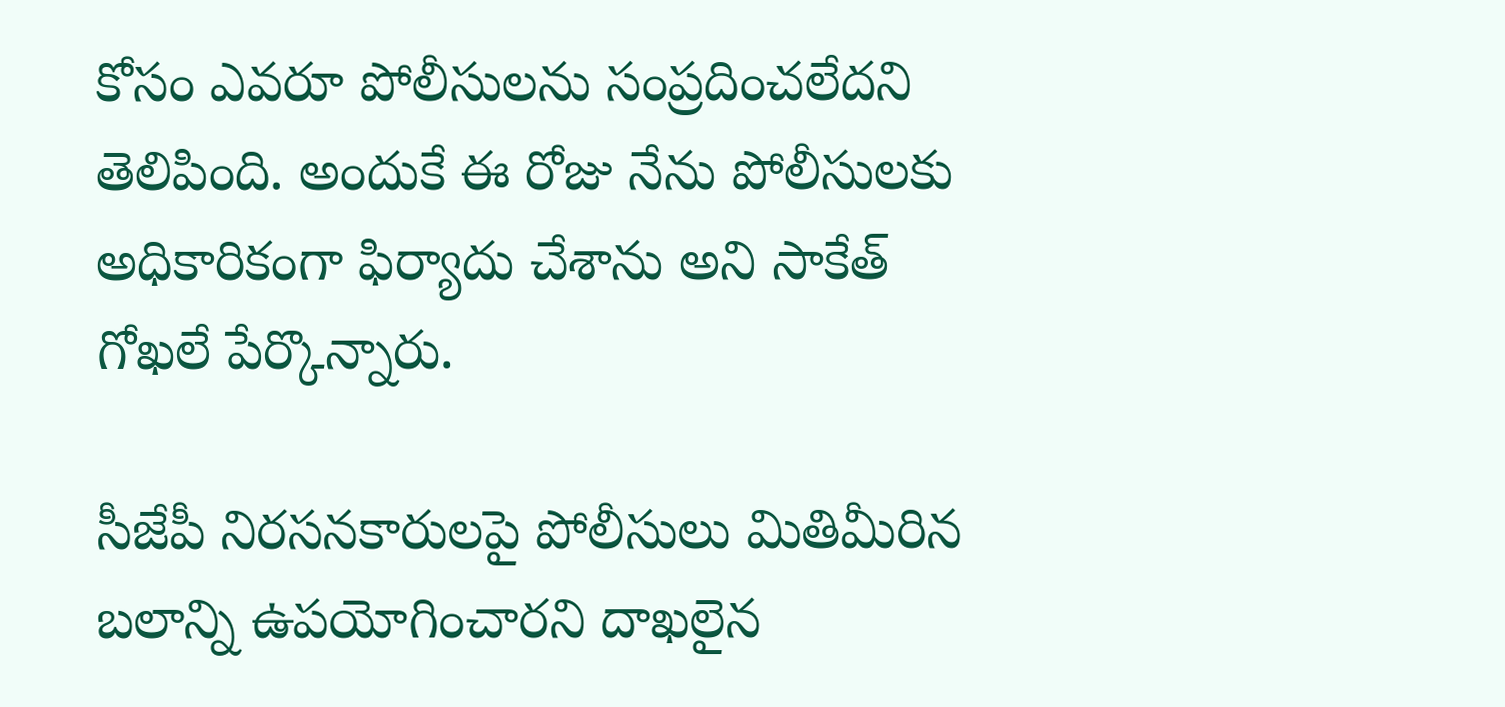కోసం ఎవరూ పోలీసులను సంప్రదించలేదని తెలిపింది. అందుకే ఈ రోజు నేను పోలీసులకు అధికారికంగా ఫిర్యాదు చేశాను అని సాకేత్ గోఖలే పేర్కొన్నారు.

సీజేపీ నిరసనకారులపై పోలీసులు మితిమీరిన బలాన్ని ఉపయోగించారని దాఖలైన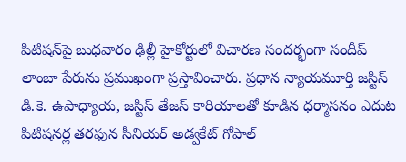పిటిషన్‌పై బుధవారం ఢిల్లీ హైకోర్టులో విచారణ సందర్భంగా సందీప్ లాంబా పేరును ప్రముఖంగా ప్రస్తావించారు. ప్రధాన న్యాయమూర్తి జస్టిస్ డి.కె. ఉపాధ్యాయ, జస్టిస్ తేజస్ కారియాలతో కూడిన ధర్మాసనం ఎదుట పిటిషనర్ల తరఫున సీనియర్ అడ్వకేట్ గోపాల్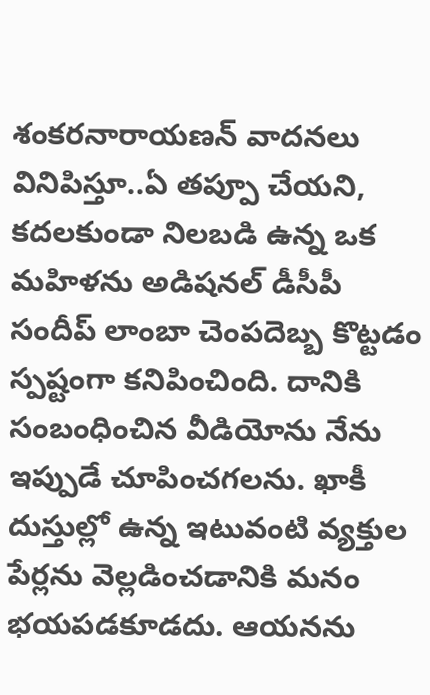శంకరనారాయణన్ వాదనలు వినిపిస్తూ..ఏ తప్పూ చేయని, కదలకుండా నిలబడి ఉన్న ఒక మహిళను అడిషనల్ డీసీపీ సందీప్ లాంబా చెంపదెబ్బ కొట్టడం స్పష్టంగా కనిపించింది. దానికి సంబంధించిన వీడియోను నేను ఇప్పుడే చూపించగలను. ఖాకీ దుస్తుల్లో ఉన్న ఇటువంటి వ్యక్తుల పేర్లను వెల్లడించడానికి మనం భయపడకూడదు. ఆయనను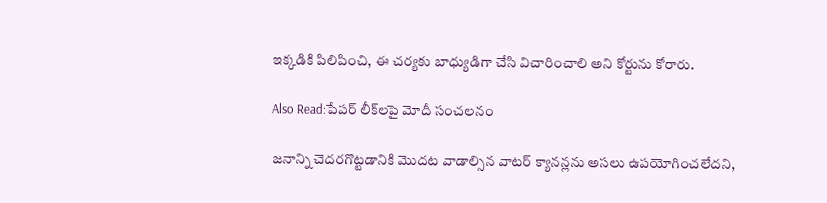ఇక్కడికి పిలిపించి, ఈ చర్యకు బాధ్యుడిగా చేసి విచారించాలి అని కోర్టును కోరారు.

Also Read:పేపర్ లీక్‌లపై మోదీ సంచలనం

జనాన్ని చెదరగొట్టడానికి మొదట వాడాల్సిన వాటర్ క్యానన్లను అసలు ఉపయోగించలేదని,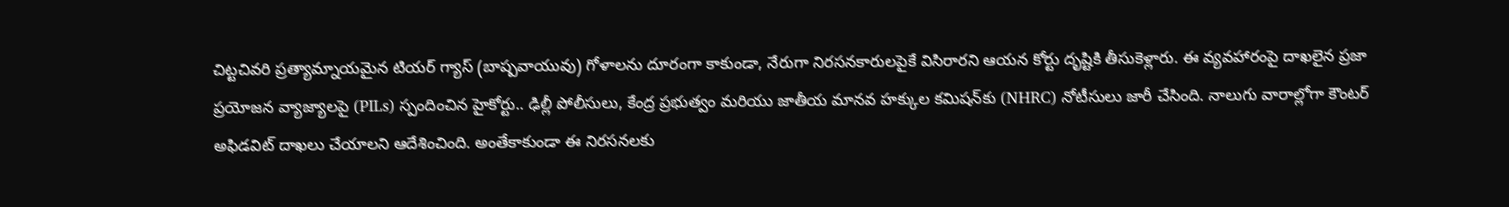చిట్టచివరి ప్రత్యామ్నాయమైన టియర్ గ్యాస్ (బాష్పవాయువు) గోళాలను దూరంగా కాకుండా, నేరుగా నిరసనకారులపైకే విసిరారని ఆయన కోర్టు దృష్టికి తీసుకెళ్లారు. ఈ వ్యవహారంపై దాఖలైన ప్రజా ప్రయోజన వ్యాజ్యాలపై (PILs) స్పందించిన హైకోర్టు.. ఢిల్లీ పోలీసులు, కేంద్ర ప్రభుత్వం మరియు జాతీయ మానవ హక్కుల కమిషన్‌కు (NHRC) నోటీసులు జారీ చేసింది. నాలుగు వారాల్లోగా కౌంటర్ అఫిడవిట్ దాఖలు చేయాలని ఆదేశించింది. అంతేకాకుండా ఈ నిరసనలకు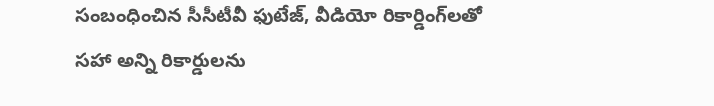సంబంధించిన సీసీటీవీ ఫుటేజ్, వీడియో రికార్డింగ్‌లతో సహా అన్ని రికార్డులను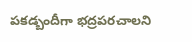పకడ్బందీగా భద్రపరచాలని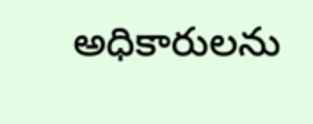అధికారులను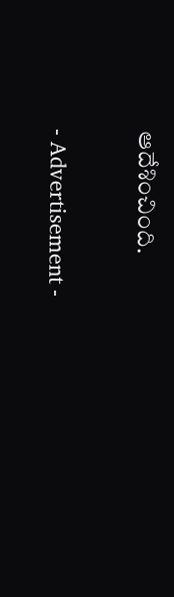ఆదేశించింది.

- Advertisement -